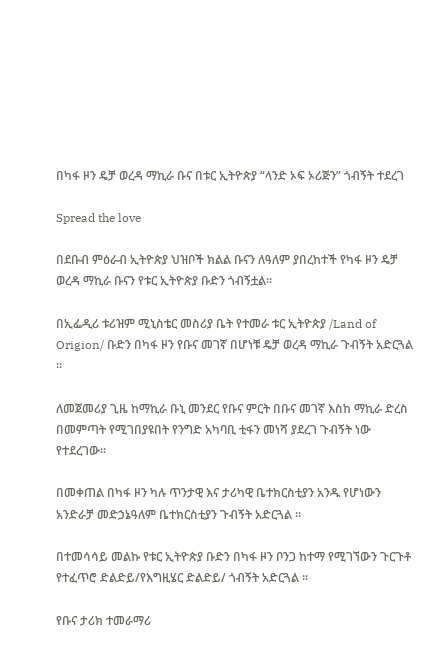በካፋ ዞን ዴቻ ወረዳ ማኪራ ቡና በቱር ኢትዮጵያ “ላንድ ኦፍ ኦሪጅን” ጎብኝት ተደረገ

Spread the love

በደቡብ ምዕራብ ኢትዮጵያ ህዝቦች ክልል ቡናን ለዓለም ያበረከተች የካፋ ዞን ዴቻ ወረዳ ማኪራ ቡናን የቱር ኢትዮጵያ ቡድን ጎብኝቷል።

በኢፌዲሪ ቱሪዝም ሚኒስቴር መስሪያ ቤት የተመራ ቱር ኢትዮጵያ /Land of Origion/ ቡድን በካፋ ዞን የቡና መገኛ በሆነቹ ዴቻ ወረዳ ማኪራ ጉብኝት አድርጓል ።

ለመጀመሪያ ጊዜ ከማኪራ ቡኒ መንደር የቡና ምርት በቡና መገኛ እስከ ማኪራ ድረስ በመምጣት የሚገበያዩበት የንግድ አካባቢ ቲፋን መነሻ ያደረገ ጉብኝት ነው የተደረገው።

በመቀጠል በካፋ ዞን ካሉ ጥንታዊ እና ታሪካዊ ቤተክርስቲያን አንዱ የሆነውን አንድራቻ መድኃኔዓለም ቤተክርስቲያን ጉብኝት አድርጓል ።

በተመሳሳይ መልኩ የቱር ኢትዮጵያ ቡድን በካፋ ዞን ቦንጋ ከተማ የሚገኘውን ጉርጉቶ የተፈጥሮ ድልድይ/የእግዚሄር ድልድይ/ ጎብኝት አድርጓል ።

የቡና ታሪክ ተመራማሪ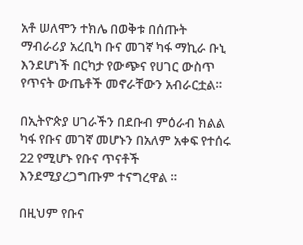አቶ ሠለሞን ተክሌ በወቅቱ በሰጡት ማብራሪያ አረቢካ ቡና መገኛ ካፋ ማኪራ ቡኒ እንደሆነች በርካታ የውጭና የሀገር ውስጥ የጥናት ውጤቶች መኖራቸውን አብራርቷል።

በኢትዮጵያ ሀገራችን በደቡብ ምዕራብ ክልል ካፋ የቡና መገኛ መሆኑን በአለም አቀፍ የተሰሩ 22 የሚሆኑ የቡና ጥናቶች እንደሚያረጋግጡም ተናግረዋል ።

በዚህም የቡና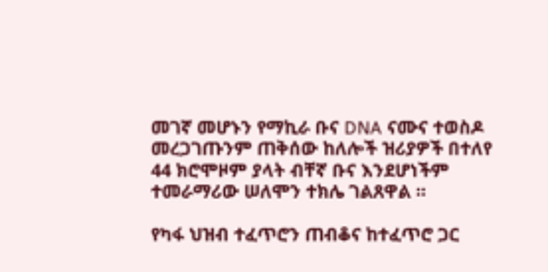መገኛ መሆኑን የማኪራ ቡና DNA ናሙና ተወስዶ መረጋገጡንም ጠቅሰው ከለሎች ዝሪያዎች በተለየ 44 ክሮሞዞም ያላት ብቸኛ ቡና እንደሆነችም ተመራማሪው ሠለሞን ተክሌ ገልጸዋል ።

የካፋ ህዝብ ተፈጥሮን ጠብቆና ከተፈጥሮ ጋር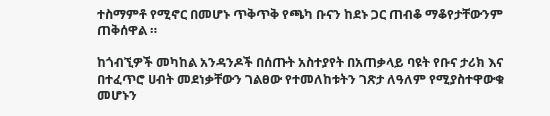ተስማምቶ የሚኖር በመሆኑ ጥቅጥቅ የጫካ ቡናን ከደኑ ጋር ጠብቆ ማቆየታቸውንም ጠቅሰዋል ።

ከጎብኚዎች መካከል አንዳንዶች በሰጡት አስተያየት በአጠቃላይ ባዩት የቡና ታሪክ እና በተፈጥሮ ሀብት መደነቃቸውን ገልፀው የተመለከቱትን ገጽታ ለዓለም የሚያስተዋውቁ መሆኑን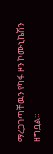ማረጋገጣቸዉን የካፋ ዞን ኮሙኒኬሽን ዘግቧል።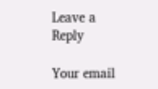Leave a Reply

Your email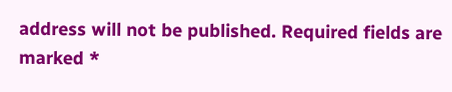address will not be published. Required fields are marked *